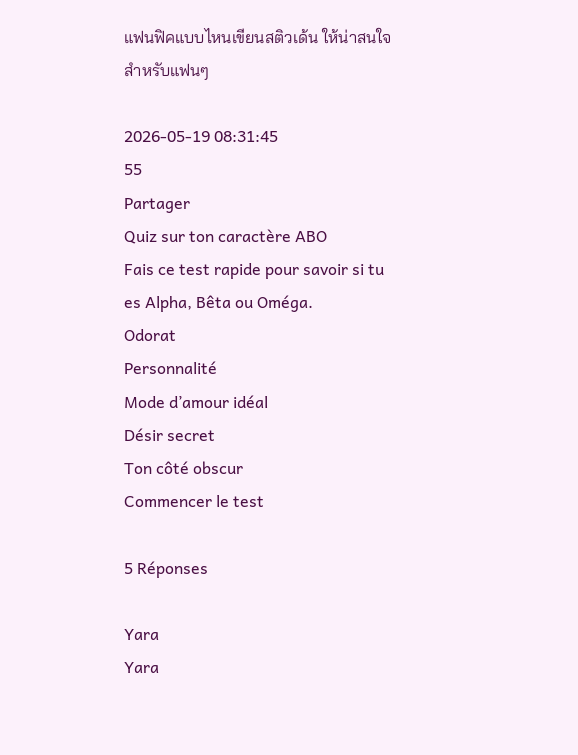แฟนฟิคแบบไหนเขียนสติวเด้น ให้น่าสนใจสำหรับแฟนๆ

2026-05-19 08:31:45
55
Partager
Quiz sur ton caractère ABO
Fais ce test rapide pour savoir si tu es Alpha, Bêta ou Oméga.
Odorat
Personnalité
Mode d’amour idéal
Désir secret
Ton côté obscur
Commencer le test

5 Réponses

Yara
Yara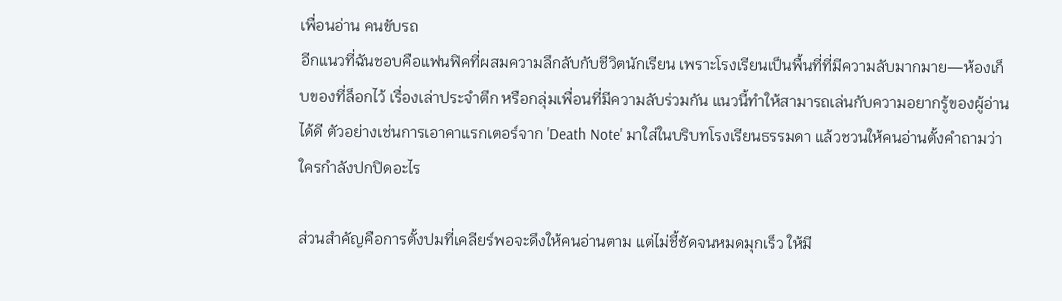เพื่อนอ่าน คนขับรถ
อีกแนวที่ฉันชอบคือแฟนฟิคที่ผสมความลึกลับกับชีวิตนักเรียน เพราะโรงเรียนเป็นพื้นที่ที่มีความลับมากมาย—ห้องเก็บของที่ล็อกไว้ เรื่องเล่าประจำตึก หรือกลุ่มเพื่อนที่มีความลับร่วมกัน แนวนี้ทำให้สามารถเล่นกับความอยากรู้ของผู้อ่านได้ดี ตัวอย่างเช่นการเอาคาแรกเตอร์จาก 'Death Note' มาใส่ในบริบทโรงเรียนธรรมดา แล้วชวนให้คนอ่านตั้งคำถามว่าใครกำลังปกปิดอะไร

ส่วนสำคัญคือการตั้งปมที่เคลียร์พอจะดึงให้คนอ่านตาม แต่ไม่ชี้ชัดจนหมดมุกเร็ว ให้มี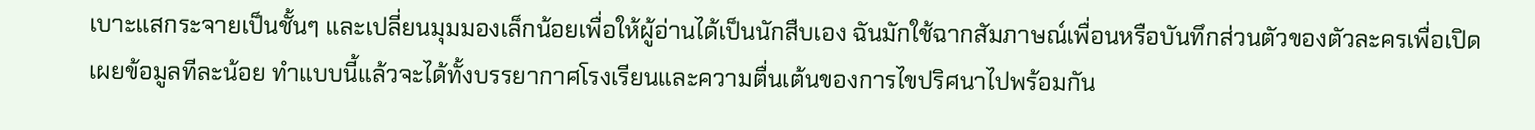เบาะแสกระจายเป็นชั้นๆ และเปลี่ยนมุมมองเล็กน้อยเพื่อให้ผู้อ่านได้เป็นนักสืบเอง ฉันมักใช้ฉากสัมภาษณ์เพื่อนหรือบันทึกส่วนตัวของตัวละครเพื่อเปิดเผยข้อมูลทีละน้อย ทำแบบนี้แล้วจะได้ทั้งบรรยากาศโรงเรียนและความตื่นเต้นของการไขปริศนาไปพร้อมกัน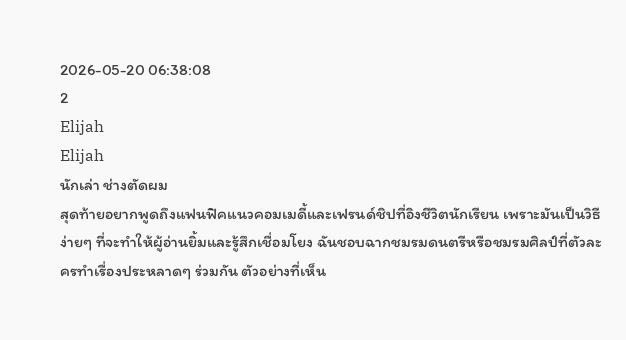2026-05-20 06:38:08
2
Elijah
Elijah
นักเล่า ช่างตัดผม
สุดท้ายอยากพูดถึงแฟนฟิคแนวคอมเมดี้และเฟรนด์ชิปที่อิงชีวิตนักเรียน เพราะมันเป็นวิธีง่ายๆ ที่จะทำให้ผู้อ่านยิ้มและรู้สึกเชื่อมโยง ฉันชอบฉากชมรมดนตรีหรือชมรมศิลป์ที่ตัวละครทำเรื่องประหลาดๆ ร่วมกัน ตัวอย่างที่เห็น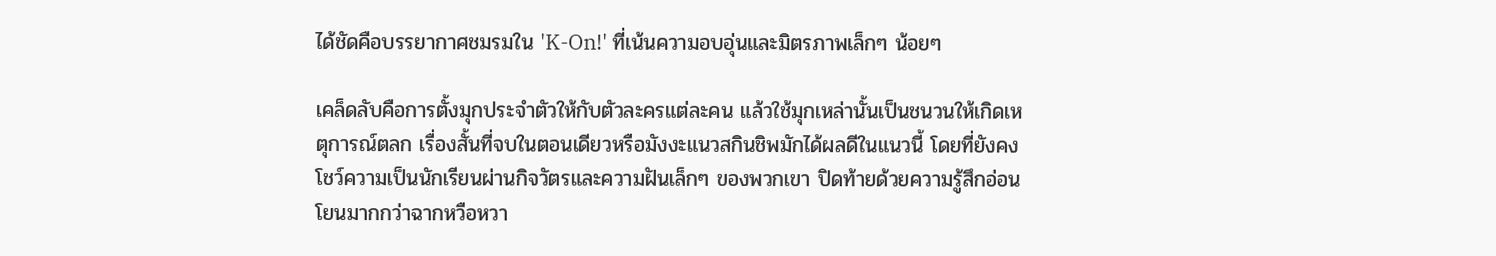ได้ชัดคือบรรยากาศชมรมใน 'K-On!' ที่เน้นความอบอุ่นและมิตรภาพเล็กๆ น้อยๆ

เคล็ดลับคือการตั้งมุกประจำตัวให้กับตัวละครแต่ละคน แล้วใช้มุกเหล่านั้นเป็นชนวนให้เกิดเหตุการณ์ตลก เรื่องสั้นที่จบในตอนเดียวหรือมังงะแนวสกินชิพมักได้ผลดีในแนวนี้ โดยที่ยังคงโชว์ความเป็นนักเรียนผ่านกิจวัตรและความฝันเล็กๆ ของพวกเขา ปิดท้ายด้วยความรู้สึกอ่อนโยนมากกว่าฉากหวือหวา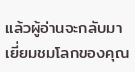แล้วผู้อ่านจะกลับมาเยี่ยมชมโลกของคุณ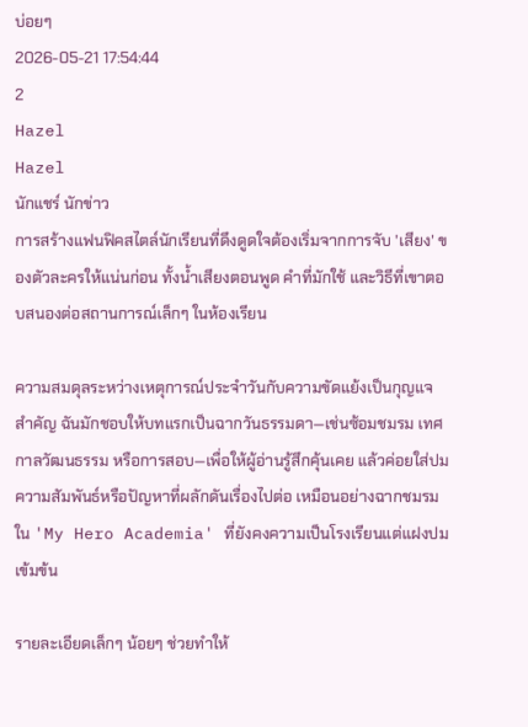บ่อยๆ
2026-05-21 17:54:44
2
Hazel
Hazel
นักแชร์ นักข่าว
การสร้างแฟนฟิคสไตล์นักเรียนที่ดึงดูดใจต้องเริ่มจากการจับ 'เสียง' ของตัวละครให้แน่นก่อน ทั้งน้ำเสียงตอนพูด คำที่มักใช้ และวิธีที่เขาตอบสนองต่อสถานการณ์เล็กๆ ในห้องเรียน

ความสมดุลระหว่างเหตุการณ์ประจำวันกับความขัดแย้งเป็นกุญแจสำคัญ ฉันมักชอบให้บทแรกเป็นฉากวันธรรมดา—เช่นซ้อมชมรม เทศกาลวัฒนธรรม หรือการสอบ—เพื่อให้ผู้อ่านรู้สึกคุ้นเคย แล้วค่อยใส่ปมความสัมพันธ์หรือปัญหาที่ผลักดันเรื่องไปต่อ เหมือนอย่างฉากชมรมใน 'My Hero Academia' ที่ยังคงความเป็นโรงเรียนแต่แฝงปมเข้มข้น

รายละเอียดเล็กๆ น้อยๆ ช่วยทำให้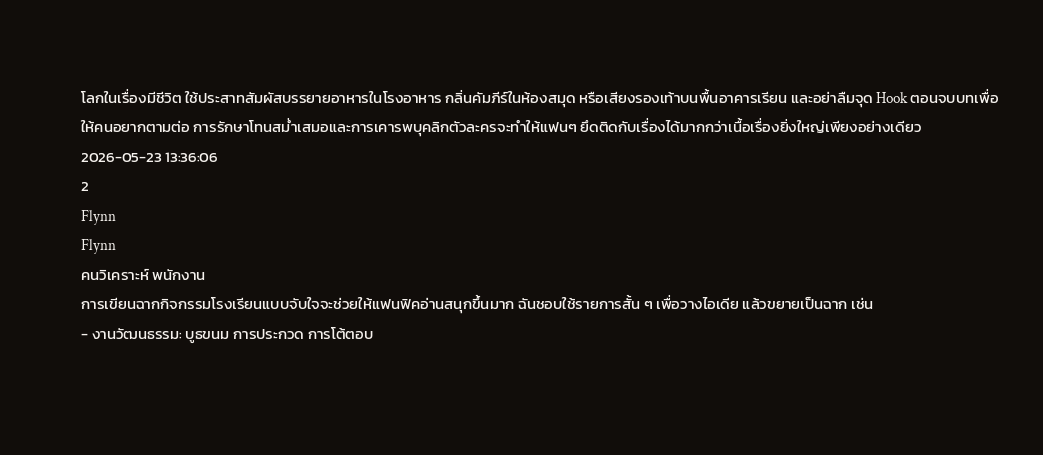โลกในเรื่องมีชีวิต ใช้ประสาทสัมผัสบรรยายอาหารในโรงอาหาร กลิ่นคัมภีร์ในห้องสมุด หรือเสียงรองเท้าบนพื้นอาคารเรียน และอย่าลืมจุด Hook ตอนจบบทเพื่อให้คนอยากตามต่อ การรักษาโทนสม่ำเสมอและการเคารพบุคลิกตัวละครจะทำให้แฟนๆ ยึดติดกับเรื่องได้มากกว่าเนื้อเรื่องยิ่งใหญ่เพียงอย่างเดียว
2026-05-23 13:36:06
2
Flynn
Flynn
คนวิเคราะห์ พนักงาน
การเขียนฉากกิจกรรมโรงเรียนแบบจับใจจะช่วยให้แฟนฟิคอ่านสนุกขึ้นมาก ฉันชอบใช้รายการสั้น ๆ เพื่อวางไอเดีย แล้วขยายเป็นฉาก เช่น
- งานวัฒนธรรม: บูธขนม การประกวด การโต้ตอบ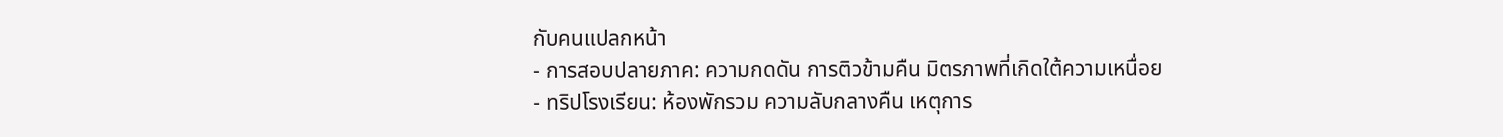กับคนแปลกหน้า
- การสอบปลายภาค: ความกดดัน การติวข้ามคืน มิตรภาพที่เกิดใต้ความเหนื่อย
- ทริปโรงเรียน: ห้องพักรวม ความลับกลางคืน เหตุการ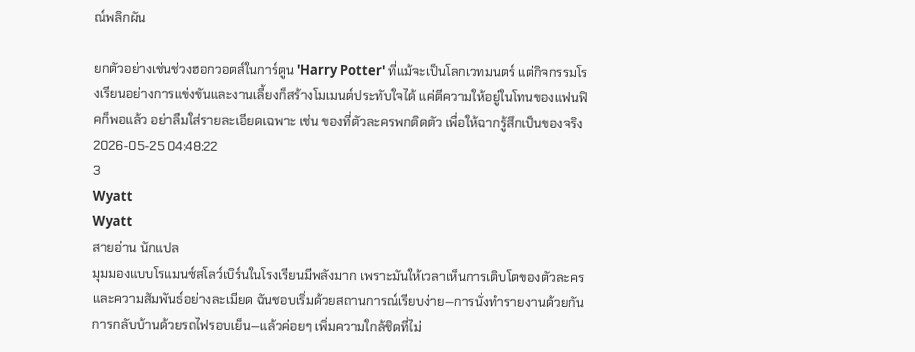ณ์พลิกผัน

ยกตัวอย่างเช่นช่วงฮอกวอตส์ในการ์ตูน 'Harry Potter' ที่แม้จะเป็นโลกเวทมนตร์ แต่กิจกรรมโรงเรียนอย่างการแข่งขันและงานเลี้ยงก็สร้างโมเมนต์ประทับใจได้ แค่ตีความให้อยู่ในโทนของแฟนฟิคก็พอแล้ว อย่าลืมใส่รายละเอียดเฉพาะ เช่น ของที่ตัวละครพกติดตัว เพื่อให้ฉากรู้สึกเป็นของจริง
2026-05-25 04:48:22
3
Wyatt
Wyatt
สายอ่าน นักแปล
มุมมองแบบโรแมนซ์สโลว์เบิร์นในโรงเรียนมีพลังมาก เพราะมันให้เวลาเห็นการเติบโตของตัวละครและความสัมพันธ์อย่างละเมียด ฉันชอบเริ่มด้วยสถานการณ์เรียบง่าย—การนั่งทำรายงานด้วยกัน การกลับบ้านด้วยรถไฟรอบเย็น—แล้วค่อยๆ เพิ่มความใกล้ชิดที่ไม่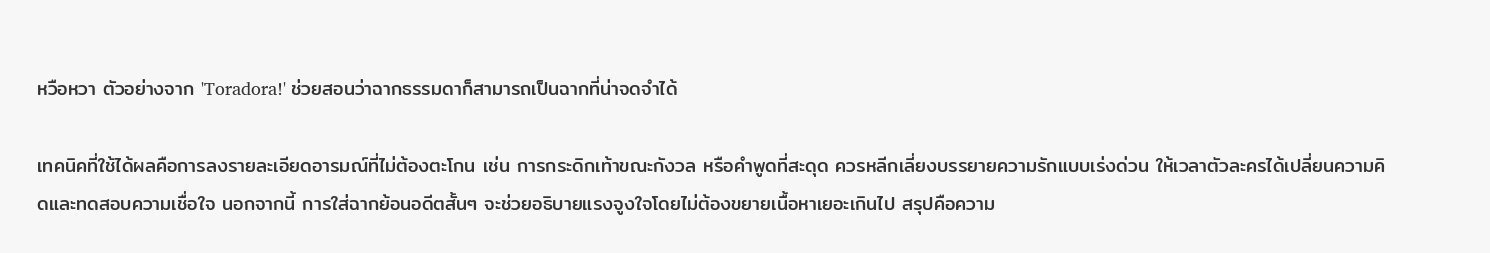หวือหวา ตัวอย่างจาก 'Toradora!' ช่วยสอนว่าฉากธรรมดาก็สามารถเป็นฉากที่น่าจดจำได้

เทคนิคที่ใช้ได้ผลคือการลงรายละเอียดอารมณ์ที่ไม่ต้องตะโกน เช่น การกระดิกเท้าขณะกังวล หรือคำพูดที่สะดุด ควรหลีกเลี่ยงบรรยายความรักแบบเร่งด่วน ให้เวลาตัวละครได้เปลี่ยนความคิดและทดสอบความเชื่อใจ นอกจากนี้ การใส่ฉากย้อนอดีตสั้นๆ จะช่วยอธิบายแรงจูงใจโดยไม่ต้องขยายเนื้อหาเยอะเกินไป สรุปคือความ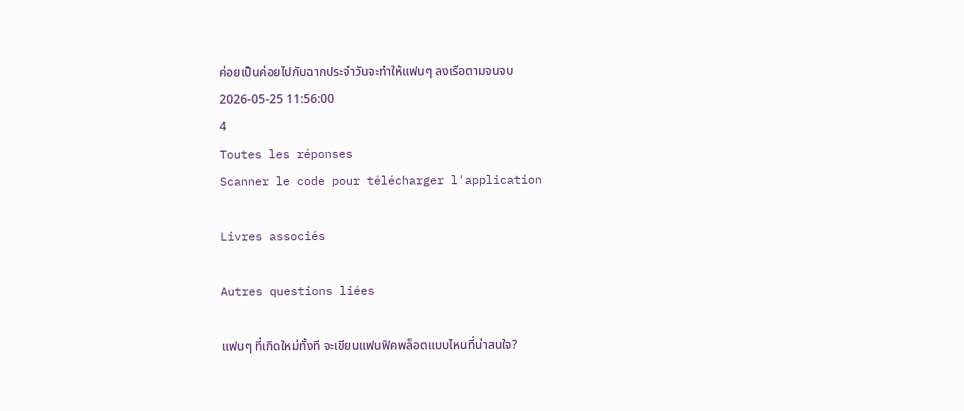ค่อยเป็นค่อยไปกับฉากประจำวันจะทำให้แฟนๆ ลงเรือตามจนจบ
2026-05-25 11:56:00
4
Toutes les réponses
Scanner le code pour télécharger l'application

Livres associés

Autres questions liées

แฟนๆ ที่เกิดใหม่ทั้งที จะเขียนแฟนฟิคพล็อตแบบไหนที่น่าสนใจ?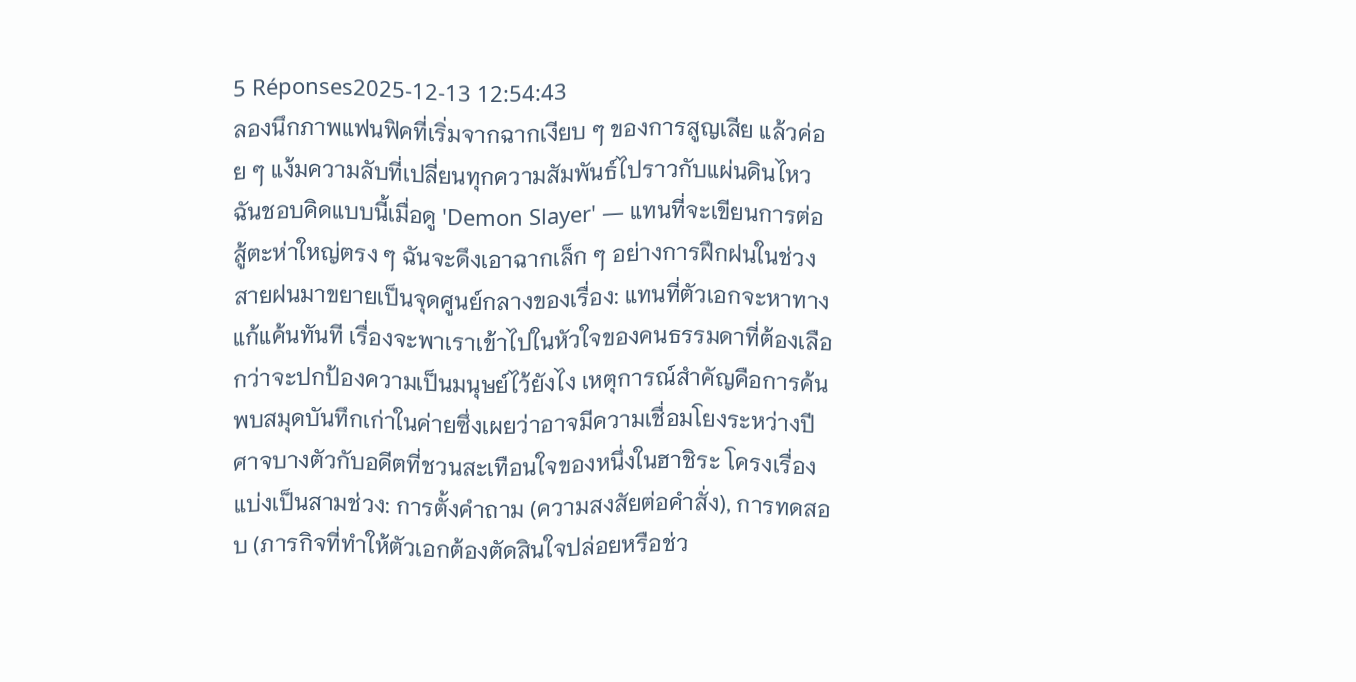5 Réponses2025-12-13 12:54:43
ลองนึกภาพแฟนฟิคที่เริ่มจากฉากเงียบ ๆ ของการสูญเสีย แล้วค่อย ๆ แง้มความลับที่เปลี่ยนทุกความสัมพันธ์ไปราวกับแผ่นดินไหว ฉันชอบคิดแบบนี้เมื่อดู 'Demon Slayer' — แทนที่จะเขียนการต่อสู้ตะห่าใหญ่ตรง ๆ ฉันจะดึงเอาฉากเล็ก ๆ อย่างการฝึกฝนในช่วงสายฝนมาขยายเป็นจุดศูนย์กลางของเรื่อง: แทนที่ตัวเอกจะหาทางแก้แค้นทันที เรื่องจะพาเราเข้าไปในหัวใจของคนธรรมดาที่ต้องเลือกว่าจะปกป้องความเป็นมนุษย์ไว้ยังไง เหตุการณ์สำคัญคือการค้นพบสมุดบันทึกเก่าในค่ายซึ่งเผยว่าอาจมีความเชื่อมโยงระหว่างปีศาจบางตัวกับอดีตที่ชวนสะเทือนใจของหนึ่งในฮาชิระ โครงเรื่องแบ่งเป็นสามช่วง: การตั้งคำถาม (ความสงสัยต่อคำสั่ง), การทดสอบ (ภารกิจที่ทำให้ตัวเอกต้องตัดสินใจปล่อยหรือช่ว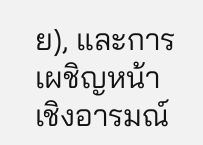ย), และการเผชิญหน้าเชิงอารมณ์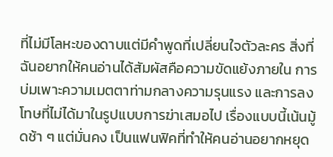ที่ไม่มีโลหะของดาบแต่มีคำพูดที่เปลี่ยนใจตัวละคร สิ่งที่ฉันอยากให้คนอ่านได้สัมผัสคือความขัดแย้งภายใน การบ่มเพาะความเมตตาท่ามกลางความรุนแรง และการลงโทษที่ไม่ได้มาในรูปแบบการฆ่าเสมอไป เรื่องแบบนี้เน้นมู้ดช้า ๆ แต่มั่นคง เป็นแฟนฟิคที่ทำให้คนอ่านอยากหยุด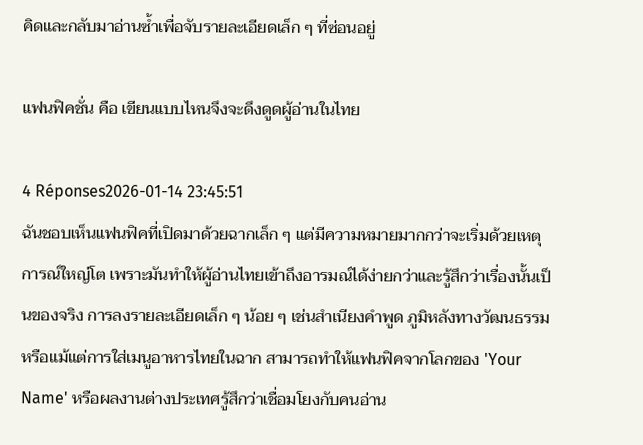คิดและกลับมาอ่านซ้ำเพื่อจับรายละเอียดเล็ก ๆ ที่ซ่อนอยู่

แฟนฟิคชั่น คือ เขียนแบบไหนจึงจะดึงดูดผู้อ่านในไทย

4 Réponses2026-01-14 23:45:51
ฉันชอบเห็นแฟนฟิคที่เปิดมาด้วยฉากเล็ก ๆ แต่มีความหมายมากกว่าจะเริ่มด้วยเหตุการณ์ใหญ่โต เพราะมันทำให้ผู้อ่านไทยเข้าถึงอารมณ์ได้ง่ายกว่าและรู้สึกว่าเรื่องนั้นเป็นของจริง การลงรายละเอียดเล็ก ๆ น้อย ๆ เช่นสำเนียงคำพูด ภูมิหลังทางวัฒนธรรม หรือแม้แต่การใส่เมนูอาหารไทยในฉาก สามารถทำให้แฟนฟิคจากโลกของ 'Your Name' หรือผลงานต่างประเทศรู้สึกว่าเชื่อมโยงกับคนอ่าน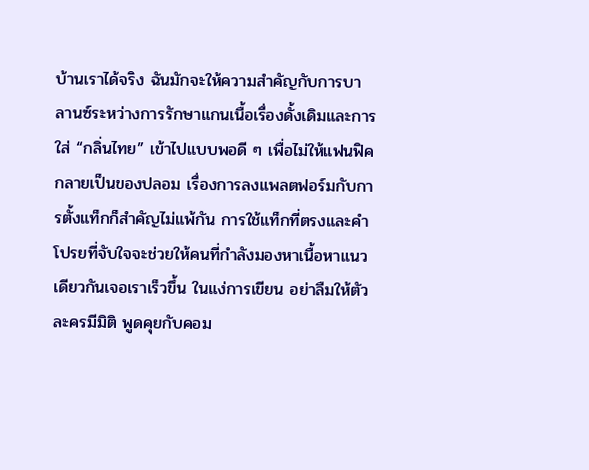บ้านเราได้จริง ฉันมักจะให้ความสำคัญกับการบาลานซ์ระหว่างการรักษาแกนเนื้อเรื่องดั้งเดิมและการใส่ “กลิ่นไทย” เข้าไปแบบพอดี ๆ เพื่อไม่ให้แฟนฟิคกลายเป็นของปลอม เรื่องการลงแพลตฟอร์มกับการตั้งแท็กก็สำคัญไม่แพ้กัน การใช้แท็กที่ตรงและคำโปรยที่จับใจจะช่วยให้คนที่กำลังมองหาเนื้อหาแนวเดียวกันเจอเราเร็วขึ้น ในแง่การเขียน อย่าลืมให้ตัวละครมีมิติ พูดคุยกับคอม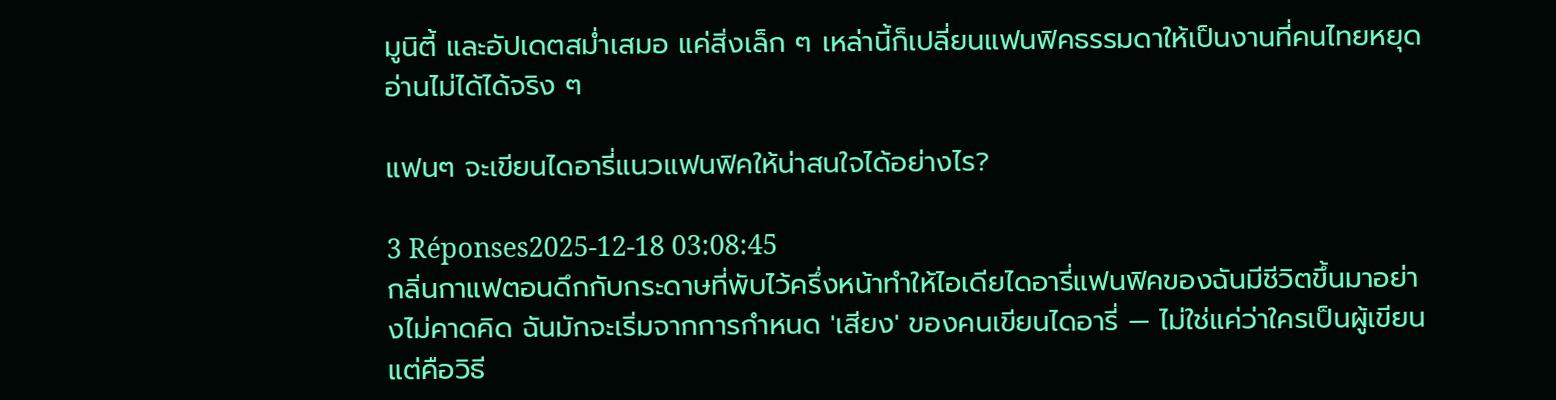มูนิตี้ และอัปเดตสม่ำเสมอ แค่สิ่งเล็ก ๆ เหล่านี้ก็เปลี่ยนแฟนฟิคธรรมดาให้เป็นงานที่คนไทยหยุดอ่านไม่ได้ได้จริง ๆ

แฟนๆ จะเขียนไดอารี่แนวแฟนฟิคให้น่าสนใจได้อย่างไร?

3 Réponses2025-12-18 03:08:45
กลิ่นกาแฟตอนดึกกับกระดาษที่พับไว้ครึ่งหน้าทำให้ไอเดียไดอารี่แฟนฟิคของฉันมีชีวิตขึ้นมาอย่างไม่คาดคิด ฉันมักจะเริ่มจากการกำหนด 'เสียง' ของคนเขียนไดอารี่ — ไม่ใช่แค่ว่าใครเป็นผู้เขียน แต่คือวิธี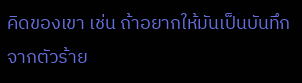คิดของเขา เช่น ถ้าอยากให้มันเป็นบันทึกจากตัวร้าย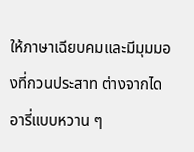ให้ภาษาเฉียบคมและมีมุมมองที่กวนประสาท ต่างจากไดอารี่แบบหวาน ๆ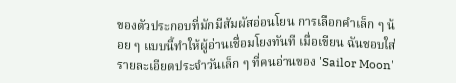ของตัวประกอบที่มักมีสัมผัสอ่อนโยน การเลือกคำเล็ก ๆ น้อย ๆ แบบนี้ทำให้ผู้อ่านเชื่อมโยงทันที เมื่อเขียน ฉันชอบใส่รายละเอียดประจำวันเล็ก ๆ ที่คนอ่านของ 'Sailor Moon'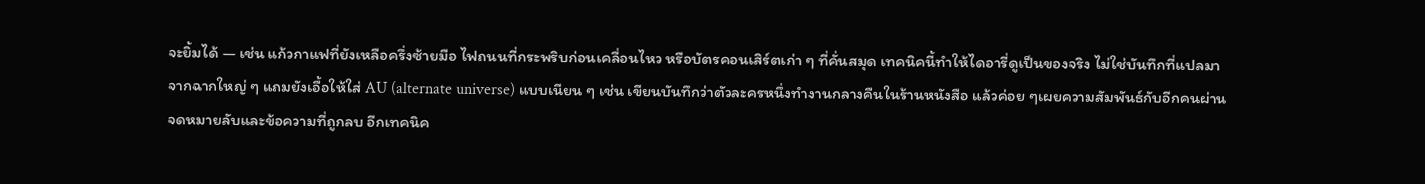จะยิ้มได้ — เช่น แก้วกาแฟที่ยังเหลือครึ่งซ้ายมือ ไฟถนนที่กระพริบก่อนเคลื่อนไหว หรือบัตรคอนเสิร์ตเก่า ๆ ที่คั่นสมุด เทคนิคนี้ทำให้ไดอารี่ดูเป็นของจริง ไม่ใช่บันทึกที่แปลมาจากฉากใหญ่ ๆ แถมยังเอื้อให้ใส่ AU (alternate universe) แบบเนียน ๆ เช่น เขียนบันทึกว่าตัวละครหนึ่งทำงานกลางคืนในร้านหนังสือ แล้วค่อย ๆเผยความสัมพันธ์กับอีกคนผ่านจดหมายลับและข้อความที่ถูกลบ อีกเทคนิค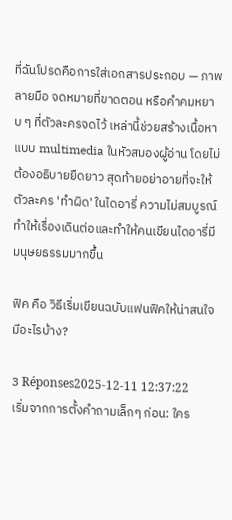ที่ฉันโปรดคือการใส่เอกสารประกอบ — ภาพลายมือ จดหมายที่ขาดตอน หรือคำคมหยาบ ๆ ที่ตัวละครจดไว้ เหล่านี้ช่วยสร้างเนื้อหาแบบ multimedia ในหัวสมองผู้อ่าน โดยไม่ต้องอธิบายยืดยาว สุดท้ายอย่าอายที่จะให้ตัวละคร 'ทำผิด' ในไดอารี่ ความไม่สมบูรณ์ทำให้เรื่องเดินต่อและทำให้คนเขียนไดอารี่มีมนุษยธรรมมากขึ้น

ฟิค คือ วิธีเริ่มเขียนฉบับแฟนฟิคให้น่าสนใจมีอะไรบ้าง?

3 Réponses2025-12-11 12:37:22
เริ่มจากการตั้งคำถามเล็กๆ ก่อน: ใคร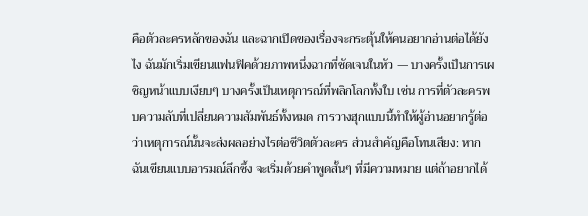คือตัวละครหลักของฉัน และฉากเปิดของเรื่องจะกระตุ้นให้คนอยากอ่านต่อได้ยังไง ฉันมักเริ่มเขียนแฟนฟิคด้วยภาพหนึ่งฉากที่ชัดเจนในหัว — บางครั้งเป็นการเผชิญหน้าแบบเงียบๆ บางครั้งเป็นเหตุการณ์ที่พลิกโลกทั้งใบ เช่น การที่ตัวละครพบความลับที่เปลี่ยนความสัมพันธ์ทั้งหมด การวางฮุกแบบนี้ทำให้ผู้อ่านอยากรู้ต่อว่าเหตุการณ์นั้นจะส่งผลอย่างไรต่อชีวิตตัวละคร ส่วนสำคัญคือโทนเสียง: หากฉันเขียนแบบอารมณ์ลึกซึ้ง จะเริ่มด้วยคำพูดสั้นๆ ที่มีความหมาย แต่ถ้าอยากได้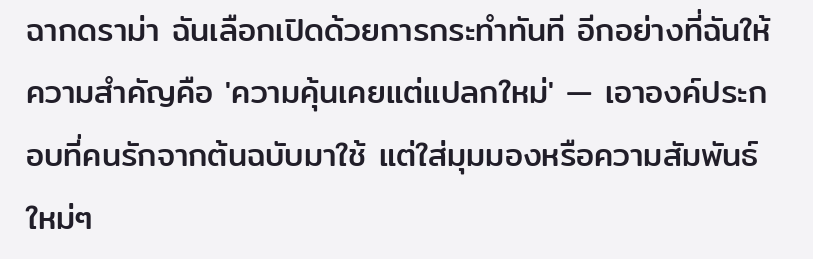ฉากดราม่า ฉันเลือกเปิดด้วยการกระทำทันที อีกอย่างที่ฉันให้ความสำคัญคือ 'ความคุ้นเคยแต่แปลกใหม่' — เอาองค์ประกอบที่คนรักจากต้นฉบับมาใช้ แต่ใส่มุมมองหรือความสัมพันธ์ใหม่ๆ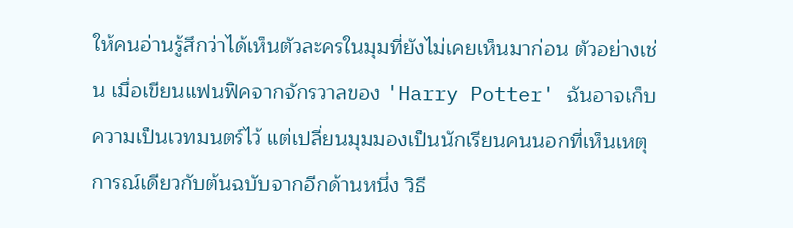ให้คนอ่านรู้สึกว่าได้เห็นตัวละครในมุมที่ยังไม่เคยเห็นมาก่อน ตัวอย่างเช่น เมื่อเขียนแฟนฟิคจากจักรวาลของ 'Harry Potter' ฉันอาจเก็บความเป็นเวทมนตร์ไว้ แต่เปลี่ยนมุมมองเป็นนักเรียนคนนอกที่เห็นเหตุการณ์เดียวกับต้นฉบับจากอีกด้านหนึ่ง วิธี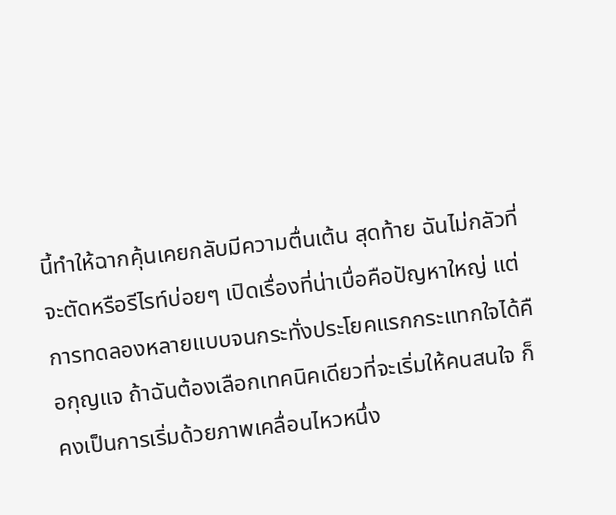นี้ทำให้ฉากคุ้นเคยกลับมีความตื่นเต้น สุดท้าย ฉันไม่กลัวที่จะตัดหรือรีไรท์บ่อยๆ เปิดเรื่องที่น่าเบื่อคือปัญหาใหญ่ แต่การทดลองหลายแบบจนกระทั่งประโยคแรกกระแทกใจได้คือกุญแจ ถ้าฉันต้องเลือกเทคนิคเดียวที่จะเริ่มให้คนสนใจ ก็คงเป็นการเริ่มด้วยภาพเคลื่อนไหวหนึ่ง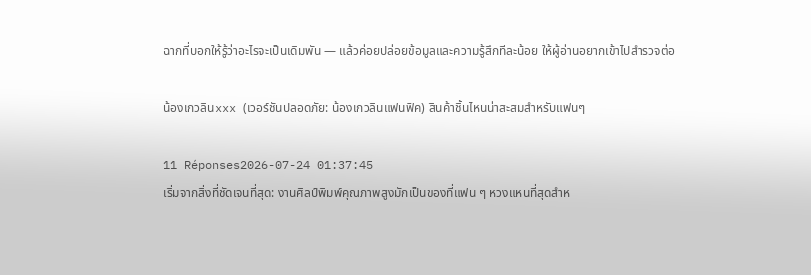ฉากที่บอกให้รู้ว่าอะไรจะเป็นเดิมพัน — แล้วค่อยปล่อยข้อมูลและความรู้สึกทีละน้อย ให้ผู้อ่านอยากเข้าไปสำรวจต่อ

น้องเกวลินxxx (เวอร์ชันปลอดภัย: น้องเกวลินแฟนฟิค) สินค้าชิ้นไหนน่าสะสมสำหรับแฟนๆ

11 Réponses2026-07-24 01:37:45
เริ่มจากสิ่งที่ชัดเจนที่สุด: งานศิลป์พิมพ์คุณภาพสูงมักเป็นของที่แฟน ๆ หวงแหนที่สุดสำห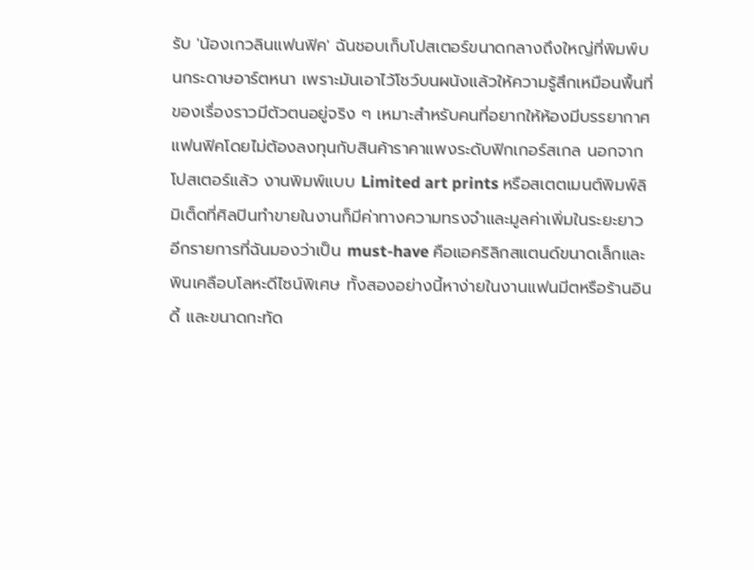รับ 'น้องเกวลินแฟนฟิค' ฉันชอบเก็บโปสเตอร์ขนาดกลางถึงใหญ่ที่พิมพ์บนกระดาษอาร์ตหนา เพราะมันเอาไว้โชว์บนผนังแล้วให้ความรู้สึกเหมือนพื้นที่ของเรื่องราวมีตัวตนอยู่จริง ๆ เหมาะสำหรับคนที่อยากให้ห้องมีบรรยากาศแฟนฟิคโดยไม่ต้องลงทุนกับสินค้าราคาแพงระดับฟิกเกอร์สเกล นอกจากโปสเตอร์แล้ว งานพิมพ์แบบ Limited art prints หรือสเตตเมนต์พิมพ์ลิมิเต็ดที่ศิลปินทำขายในงานก็มีค่าทางความทรงจำและมูลค่าเพิ่มในระยะยาว อีกรายการที่ฉันมองว่าเป็น must-have คือแอคริลิกสแตนด์ขนาดเล็กและพินเคลือบโลหะดีไซน์พิเศษ ทั้งสองอย่างนี้หาง่ายในงานแฟนมีตหรือร้านอินดี้ และขนาดกะทัด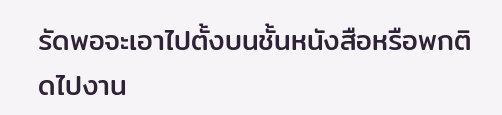รัดพอจะเอาไปตั้งบนชั้นหนังสือหรือพกติดไปงาน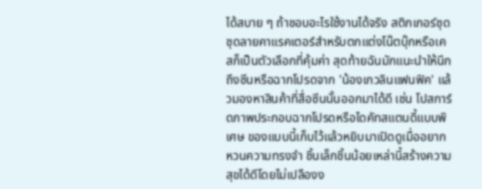ได้สบาย ๆ ถ้าชอบอะไรใช้งานได้จริง สติกเกอร์ชุดชุดลายคาแรคเตอร์สำหรับตกแต่งโน๊ตบุ๊กหรือเคสก็เป็นตัวเลือกที่คุ้มค่า สุดท้ายฉันมักแนะนำให้นึกถึงซีนหรือฉากโปรดจาก 'น้องเกวลินแฟนฟิค' แล้วมองหาสินค้าที่สื่อซีนนั้นออกมาได้ดี เช่น โปสการ์ดภาพประกอบฉากโปรดหรือไดคัทสแตนดี้แบบพิเศษ ของแบบนี้เก็บไว้แล้วหยิบมาเปิดดูเมื่ออยากหวนความทรงจำ ชิ้นเล็กชิ้นน้อยเหล่านี้สร้างความสุขได้ดีโดยไม่เปลืองง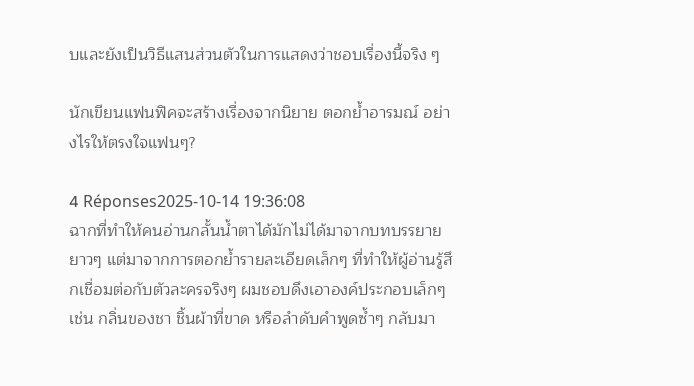บและยังเป็นวิธีแสนส่วนตัวในการแสดงว่าชอบเรื่องนี้จริง ๆ

นักเขียนแฟนฟิคจะสร้างเรื่องจากนิยาย ตอกย้ำอารมณ์ อย่างไรให้ตรงใจแฟนๆ?

4 Réponses2025-10-14 19:36:08
ฉากที่ทำให้คนอ่านกลั้นน้ำตาได้มักไม่ได้มาจากบทบรรยายยาวๆ แต่มาจากการตอกย้ำรายละเอียดเล็กๆ ที่ทำให้ผู้อ่านรู้สึกเชื่อมต่อกับตัวละครจริงๆ ผมชอบดึงเอาองค์ประกอบเล็กๆ เช่น กลิ่นของชา ชิ้นผ้าที่ขาด หรือลำดับคำพูดซ้ำๆ กลับมา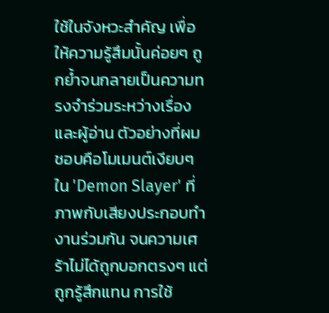ใช้ในจังหวะสำคัญ เพื่อให้ความรู้สึมนั้นค่อยๆ ถูกย้ำจนกลายเป็นความทรงจำร่วมระหว่างเรื่องและผู้อ่าน ตัวอย่างที่ผมชอบคือโมเมนต์เงียบๆ ใน 'Demon Slayer' ที่ภาพกับเสียงประกอบทำงานร่วมกัน จนความเศร้าไม่ได้ถูกบอกตรงๆ แต่ถูกรู้สึกแทน การใช้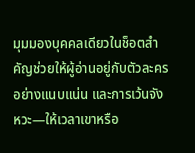มุมมองบุคคลเดียวในช็อตสำคัญช่วยให้ผู้อ่านอยู่กับตัวละครอย่างแนบแน่น และการเว้นจังหวะ—ให้เวลาเขาหรือ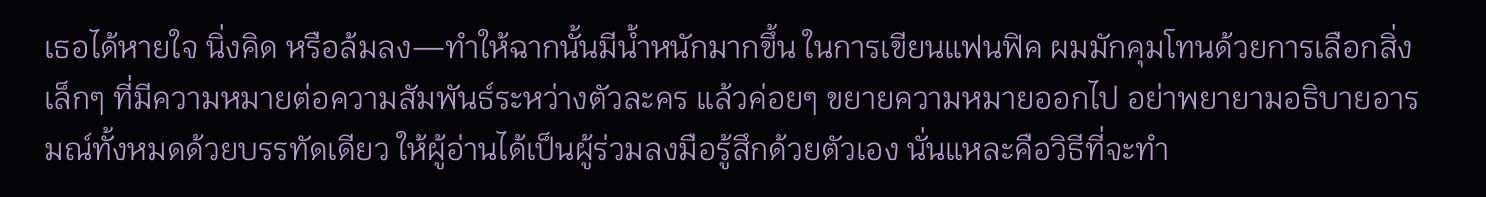เธอได้หายใจ นิ่งคิด หรือล้มลง—ทำให้ฉากนั้นมีน้ำหนักมากขึ้น ในการเขียนแฟนฟิค ผมมักคุมโทนด้วยการเลือกสิ่งเล็กๆ ที่มีความหมายต่อความสัมพันธ์ระหว่างตัวละคร แล้วค่อยๆ ขยายความหมายออกไป อย่าพยายามอธิบายอารมณ์ทั้งหมดด้วยบรรทัดเดียว ให้ผู้อ่านได้เป็นผู้ร่วมลงมือรู้สึกด้วยตัวเอง นั่นแหละคือวิธีที่จะทำ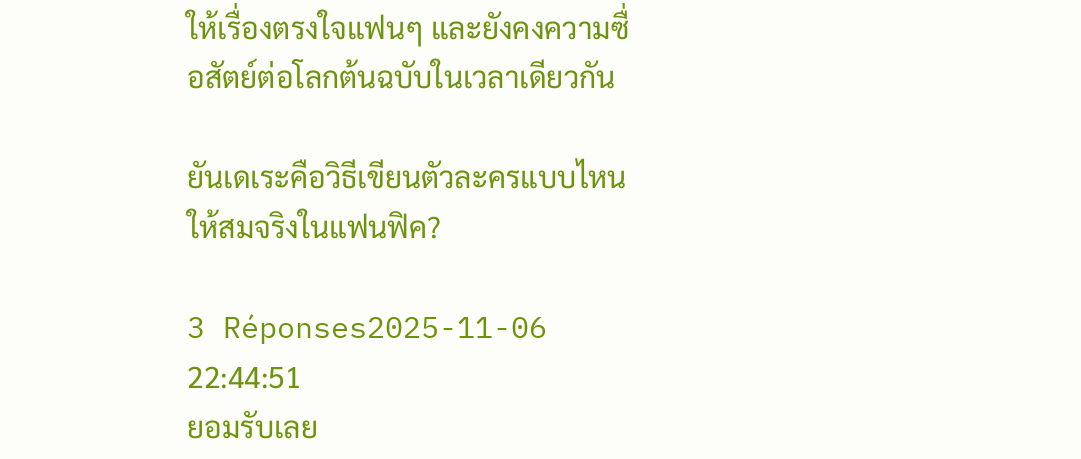ให้เรื่องตรงใจแฟนๆ และยังคงความซื่อสัตย์ต่อโลกต้นฉบับในเวลาเดียวกัน

ยันเดเระคือวิธีเขียนตัวละครแบบไหนให้สมจริงในแฟนฟิค?

3 Réponses2025-11-06 22:44:51
ยอมรับเลย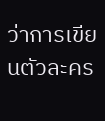ว่าการเขียนตัวละคร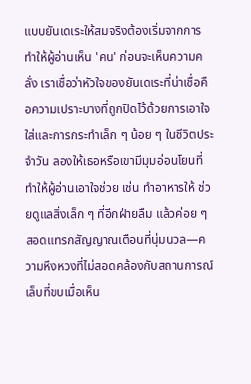แบบยันเดเระให้สมจริงต้องเริ่มจากการทำให้ผู้อ่านเห็น 'คน' ก่อนจะเห็นความคลั่ง เราเชื่อว่าหัวใจของยันเดเระที่น่าเชื่อคือความเปราะบางที่ถูกปิดไว้ด้วยการเอาใจใส่และการกระทำเล็ก ๆ น้อย ๆ ในชีวิตประจำวัน ลองให้เธอหรือเขามีมุมอ่อนโยนที่ทำให้ผู้อ่านเอาใจช่วย เช่น ทำอาหารให้ ช่วยดูแลสิ่งเล็ก ๆ ที่อีกฝ่ายลืม แล้วค่อย ๆ สอดแทรกสัญญาณเตือนที่นุ่มนวล—ความหึงหวงที่ไม่สอดคล้องกับสถานการณ์ เล็บที่ขบเมื่อเห็น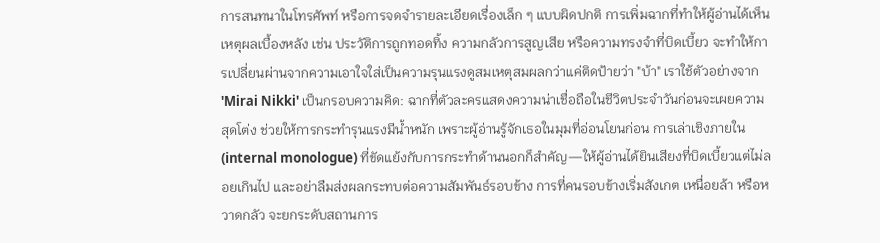การสนทนาในโทรศัพท์ หรือการจดจำรายละเอียดเรื่องเล็ก ๆ แบบผิดปกติ การเพิ่มฉากที่ทำให้ผู้อ่านได้เห็นเหตุผลเบื้องหลัง เช่น ประวัติการถูกทอดทิ้ง ความกลัวการสูญเสีย หรือความทรงจำที่บิดเบี้ยว จะทำให้การเปลี่ยนผ่านจากความเอาใจใส่เป็นความรุนแรงดูสมเหตุสมผลกว่าแค่ติดป้ายว่า "บ้า" เราใช้ตัวอย่างจาก 'Mirai Nikki' เป็นกรอบความคิด: ฉากที่ตัวละครแสดงความน่าเชื่อถือในชีวิตประจำวันก่อนจะเผยความสุดโต่ง ช่วยให้การกระทำรุนแรงมีน้ำหนัก เพราะผู้อ่านรู้จักเธอในมุมที่อ่อนโยนก่อน การเล่าเชิงภายใน (internal monologue) ที่ขัดแย้งกับการกระทำด้านนอกก็สำคัญ—ให้ผู้อ่านได้ยินเสียงที่บิดเบี้ยวแต่ไม่ลอยเกินไป และอย่าลืมส่งผลกระทบต่อความสัมพันธ์รอบข้าง การที่คนรอบข้างเริ่มสังเกต เหนื่อยล้า หรือหวาดกลัว จะยกระดับสถานการ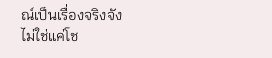ณ์เป็นเรื่องจริงจัง ไม่ใช่แค่โช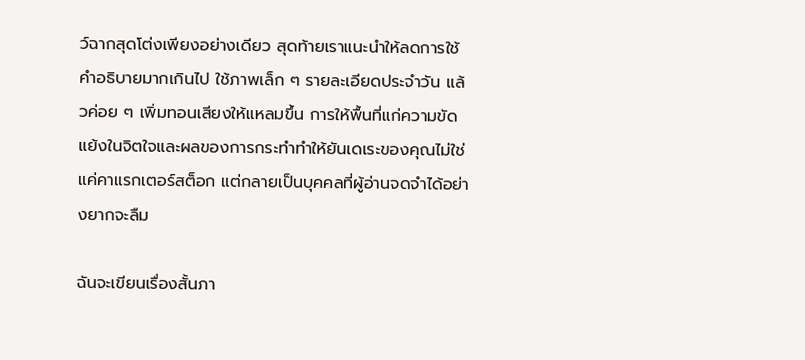ว์ฉากสุดโต่งเพียงอย่างเดียว สุดท้ายเราแนะนำให้ลดการใช้คำอธิบายมากเกินไป ใช้ภาพเล็ก ๆ รายละเอียดประจำวัน แล้วค่อย ๆ เพิ่มทอนเสียงให้แหลมขึ้น การให้พื้นที่แก่ความขัดแย้งในจิตใจและผลของการกระทำทำให้ยันเดเระของคุณไม่ใช่แค่คาแรกเตอร์สต็อก แต่กลายเป็นบุคคลที่ผู้อ่านจดจำได้อย่างยากจะลืม

ฉันจะเขียนเรื่องสั้นภา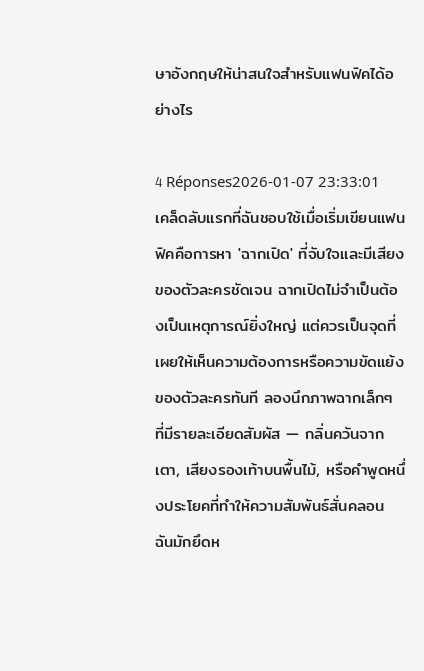ษาอังกฤษให้น่าสนใจสำหรับแฟนฟิคได้อย่างไร

4 Réponses2026-01-07 23:33:01
เคล็ดลับแรกที่ฉันชอบใช้เมื่อเริ่มเขียนแฟนฟิคคือการหา 'ฉากเปิด' ที่จับใจและมีเสียงของตัวละครชัดเจน ฉากเปิดไม่จำเป็นต้องเป็นเหตุการณ์ยิ่งใหญ่ แต่ควรเป็นจุดที่เผยให้เห็นความต้องการหรือความขัดแย้งของตัวละครทันที ลองนึกภาพฉากเล็กๆ ที่มีรายละเอียดสัมผัส — กลิ่นควันจากเตา, เสียงรองเท้าบนพื้นไม้, หรือคำพูดหนึ่งประโยคที่ทำให้ความสัมพันธ์สั่นคลอน ฉันมักยึดห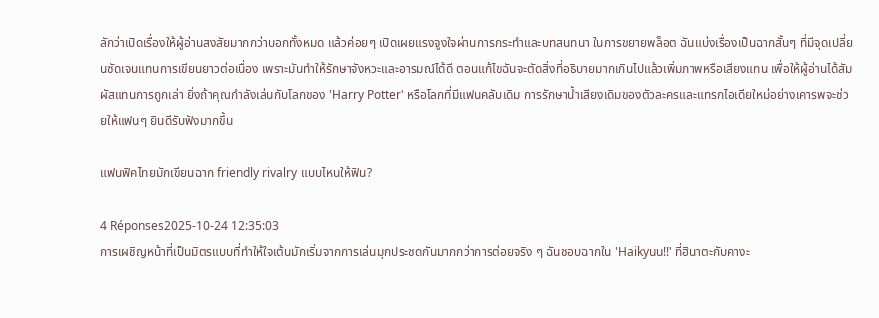ลักว่าเปิดเรื่องให้ผู้อ่านสงสัยมากกว่าบอกทั้งหมด แล้วค่อยๆ เปิดเผยแรงจูงใจผ่านการกระทำและบทสนทนา ในการขยายพล็อต ฉันแบ่งเรื่องเป็นฉากสั้นๆ ที่มีจุดเปลี่ยนชัดเจนแทนการเขียนยาวต่อเนื่อง เพราะมันทำให้รักษาจังหวะและอารมณ์ได้ดี ตอนแก้ไขฉันจะตัดสิ่งที่อธิบายมากเกินไปแล้วเพิ่มภาพหรือเสียงแทน เพื่อให้ผู้อ่านได้สัมผัสแทนการถูกเล่า ยิ่งถ้าคุณกำลังเล่นกับโลกของ 'Harry Potter' หรือโลกที่มีแฟนคลับเดิม การรักษาน้ำเสียงเดิมของตัวละครและแทรกไอเดียใหม่อย่างเคารพจะช่วยให้แฟนๆ ยินดีรับฟังมากขึ้น

แฟนฟิคไทยมักเขียนฉาก friendly rivalry แบบไหนให้ฟิน?

4 Réponses2025-10-24 12:35:03
การเผชิญหน้าที่เป็นมิตรแบบที่ทำให้ใจเต้นมักเริ่มจากการเล่นมุกประชดกันมากกว่าการต่อยจริง ๆ ฉันชอบฉากใน 'Haikyuu!!' ที่ฮินาตะกับคางะ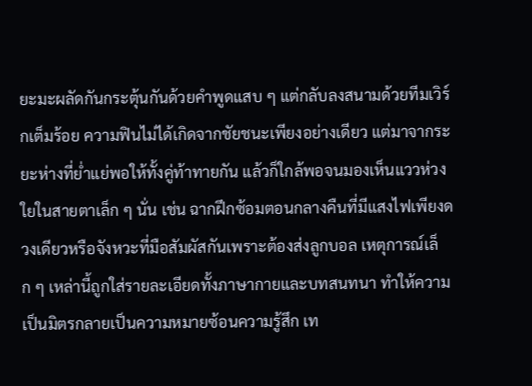ยะมะผลัดกันกระตุ้นกันด้วยคำพูดแสบ ๆ แต่กลับลงสนามด้วยทีมเวิร์กเต็มร้อย ความฟินไม่ได้เกิดจากชัยชนะเพียงอย่างเดียว แต่มาจากระยะห่างที่ย่ำแย่พอให้ทั้งคู่ท้าทายกัน แล้วก็ใกล้พอจนมองเห็นแววห่วงใยในสายตาเล็ก ๆ นั่น เช่น ฉากฝึกซ้อมตอนกลางคืนที่มีแสงไฟเพียงดวงเดียวหรือจังหวะที่มือสัมผัสกันเพราะต้องส่งลูกบอล เหตุการณ์เล็ก ๆ เหล่านี้ถูกใส่รายละเอียดทั้งภาษากายและบทสนทนา ทำให้ความเป็นมิตรกลายเป็นความหมายซ้อนความรู้สึก เท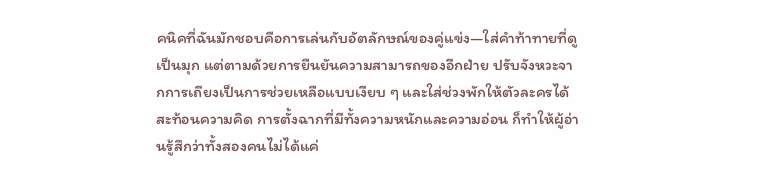คนิคที่ฉันมักชอบคือการเล่นกับอัตลักษณ์ของคู่แข่ง—ใส่คำท้าทายที่ดูเป็นมุก แต่ตามด้วยการยืนยันความสามารถของอีกฝ่าย ปรับจังหวะจากการเถียงเป็นการช่วยเหลือแบบเงียบ ๆ และใส่ช่วงพักให้ตัวละครได้สะท้อนความคิด การตั้งฉากที่มีทั้งความหนักและความอ่อน ก็ทำให้ผู้อ่านรู้สึกว่าทั้งสองคนไม่ได้แค่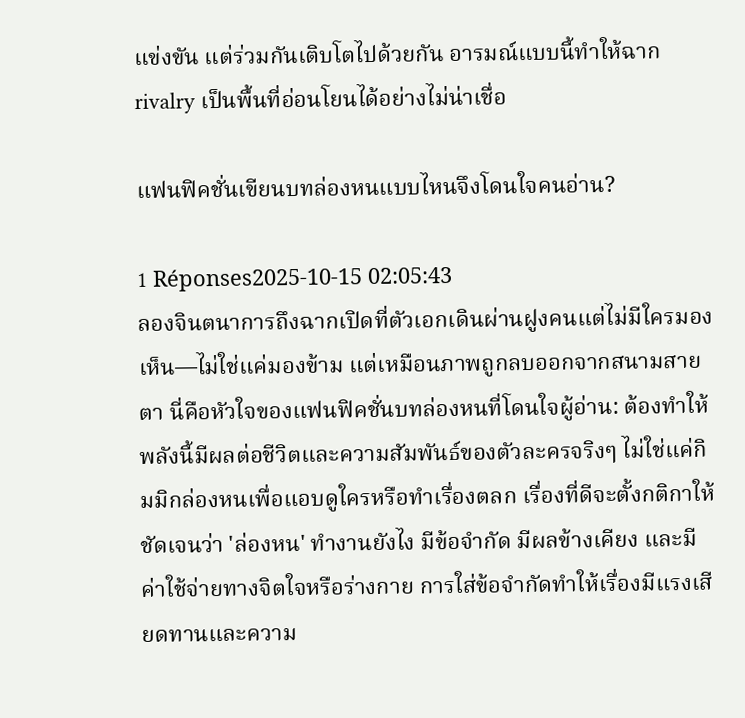แข่งขัน แต่ร่วมกันเติบโตไปด้วยกัน อารมณ์แบบนี้ทำให้ฉาก rivalry เป็นพื้นที่อ่อนโยนได้อย่างไม่น่าเชื่อ

แฟนฟิคชั่นเขียนบทล่องหนแบบไหนจึงโดนใจคนอ่าน?

1 Réponses2025-10-15 02:05:43
ลองจินตนาการถึงฉากเปิดที่ตัวเอกเดินผ่านฝูงคนแต่ไม่มีใครมองเห็น—ไม่ใช่แค่มองข้าม แต่เหมือนภาพถูกลบออกจากสนามสายตา นี่คือหัวใจของแฟนฟิคชั่นบทล่องหนที่โดนใจผู้อ่าน: ต้องทำให้พลังนี้มีผลต่อชีวิตและความสัมพันธ์ของตัวละครจริงๆ ไม่ใช่แค่กิมมิกล่องหนเพื่อแอบดูใครหรือทำเรื่องตลก เรื่องที่ดีจะตั้งกติกาให้ชัดเจนว่า 'ล่องหน' ทำงานยังไง มีข้อจำกัด มีผลข้างเคียง และมีค่าใช้จ่ายทางจิตใจหรือร่างกาย การใส่ข้อจำกัดทำให้เรื่องมีแรงเสียดทานและความ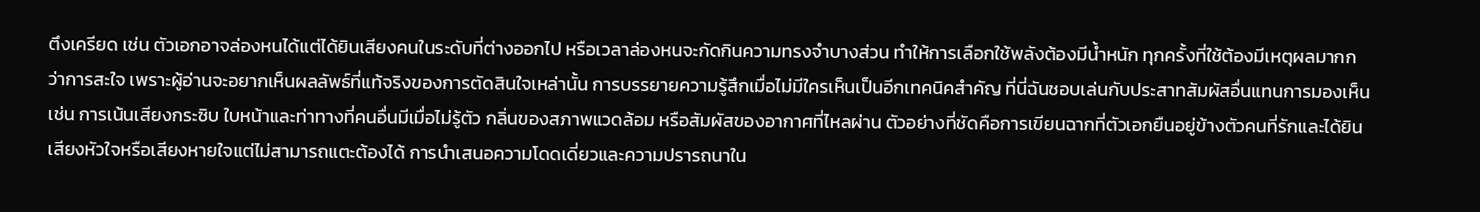ตึงเครียด เช่น ตัวเอกอาจล่องหนได้แต่ได้ยินเสียงคนในระดับที่ต่างออกไป หรือเวลาล่องหนจะกัดกินความทรงจำบางส่วน ทำให้การเลือกใช้พลังต้องมีน้ำหนัก ทุกครั้งที่ใช้ต้องมีเหตุผลมากกว่าการสะใจ เพราะผู้อ่านจะอยากเห็นผลลัพธ์ที่แท้จริงของการตัดสินใจเหล่านั้น การบรรยายความรู้สึกเมื่อไม่มีใครเห็นเป็นอีกเทคนิคสำคัญ ที่นี่ฉันชอบเล่นกับประสาทสัมผัสอื่นแทนการมองเห็น เช่น การเน้นเสียงกระซิบ ใบหน้าและท่าทางที่คนอื่นมีเมื่อไม่รู้ตัว กลิ่นของสภาพแวดล้อม หรือสัมผัสของอากาศที่ไหลผ่าน ตัวอย่างที่ชัดคือการเขียนฉากที่ตัวเอกยืนอยู่ข้างตัวคนที่รักและได้ยินเสียงหัวใจหรือเสียงหายใจแต่ไม่สามารถแตะต้องได้ การนำเสนอความโดดเดี่ยวและความปรารถนาใน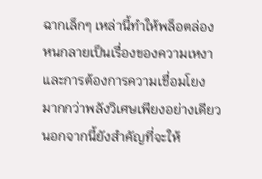ฉากเล็กๆ เหล่านี้ทำให้พล็อตล่องหนกลายเป็นเรื่องของความเหงาและการต้องการความเชื่อมโยง มากกว่าพลังวิเศษเพียงอย่างเดียว นอกจากนี้ยังสำคัญที่จะให้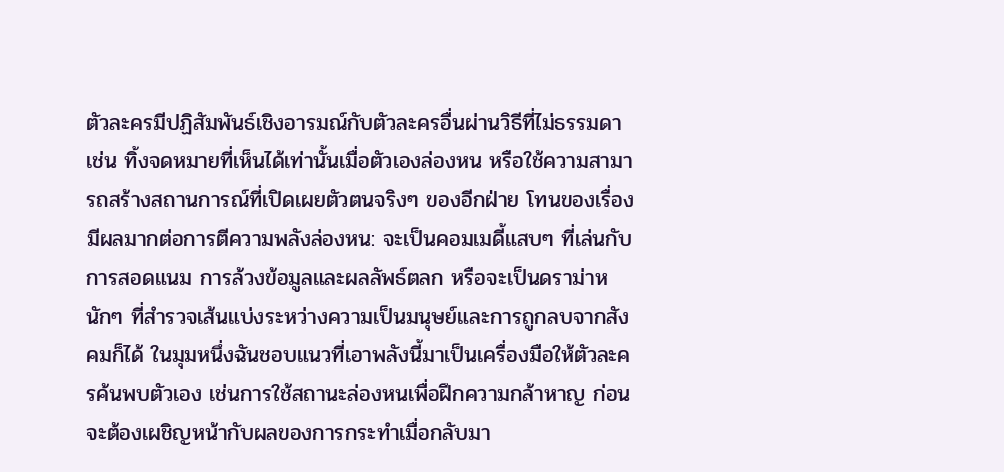ตัวละครมีปฏิสัมพันธ์เชิงอารมณ์กับตัวละครอื่นผ่านวิธีที่ไม่ธรรมดา เช่น ทิ้งจดหมายที่เห็นได้เท่านั้นเมื่อตัวเองล่องหน หรือใช้ความสามารถสร้างสถานการณ์ที่เปิดเผยตัวตนจริงๆ ของอีกฝ่าย โทนของเรื่องมีผลมากต่อการตีความพลังล่องหน: จะเป็นคอมเมดี้แสบๆ ที่เล่นกับการสอดแนม การล้วงข้อมูลและผลลัพธ์ตลก หรือจะเป็นดราม่าหนักๆ ที่สำรวจเส้นแบ่งระหว่างความเป็นมนุษย์และการถูกลบจากสังคมก็ได้ ในมุมหนึ่งฉันชอบแนวที่เอาพลังนี้มาเป็นเครื่องมือให้ตัวละครค้นพบตัวเอง เช่นการใช้สถานะล่องหนเพื่อฝึกความกล้าหาญ ก่อนจะต้องเผชิญหน้ากับผลของการกระทำเมื่อกลับมา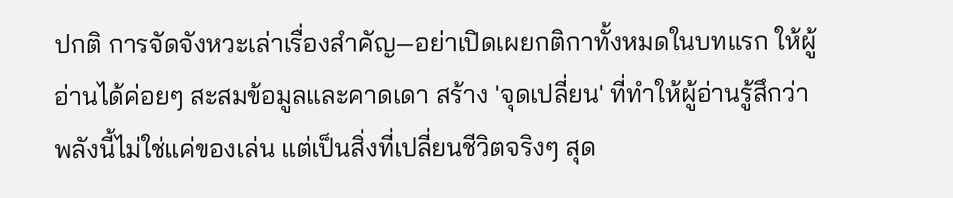ปกติ การจัดจังหวะเล่าเรื่องสำคัญ—อย่าเปิดเผยกติกาทั้งหมดในบทแรก ให้ผู้อ่านได้ค่อยๆ สะสมข้อมูลและคาดเดา สร้าง 'จุดเปลี่ยน' ที่ทำให้ผู้อ่านรู้สึกว่าพลังนี้ไม่ใช่แค่ของเล่น แต่เป็นสิ่งที่เปลี่ยนชีวิตจริงๆ สุด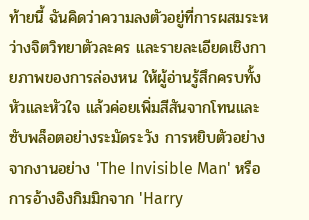ท้ายนี้ ฉันคิดว่าความลงตัวอยู่ที่การผสมระหว่างจิตวิทยาตัวละคร และรายละเอียดเชิงกายภาพของการล่องหน ให้ผู้อ่านรู้สึกครบทั้งหัวและหัวใจ แล้วค่อยเพิ่มสีสันจากโทนและซับพล็อตอย่างระมัดระวัง การหยิบตัวอย่างจากงานอย่าง 'The Invisible Man' หรือการอ้างอิงกิมมิกจาก 'Harry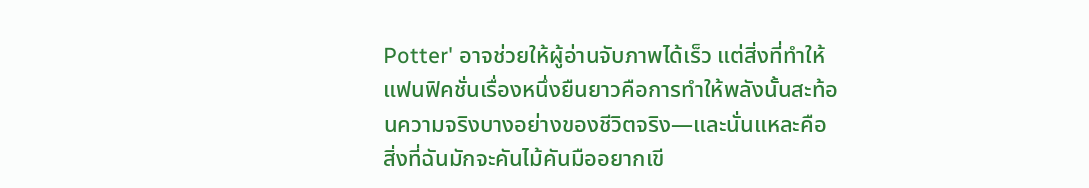Potter' อาจช่วยให้ผู้อ่านจับภาพได้เร็ว แต่สิ่งที่ทำให้แฟนฟิคชั่นเรื่องหนึ่งยืนยาวคือการทำให้พลังนั้นสะท้อนความจริงบางอย่างของชีวิตจริง—และนั่นแหละคือสิ่งที่ฉันมักจะคันไม้คันมืออยากเขี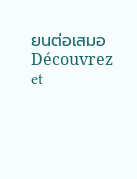ยนต่อเสมอ
Découvrez et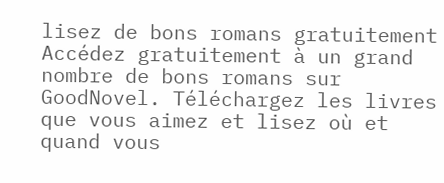lisez de bons romans gratuitement
Accédez gratuitement à un grand nombre de bons romans sur GoodNovel. Téléchargez les livres que vous aimez et lisez où et quand vous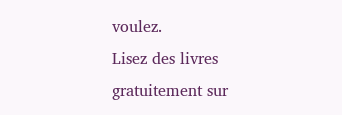voulez.
Lisez des livres gratuitement sur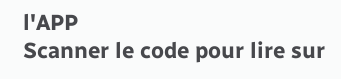l'APP
Scanner le code pour lire sur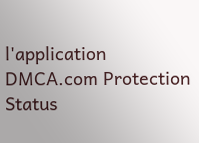l'application
DMCA.com Protection Status